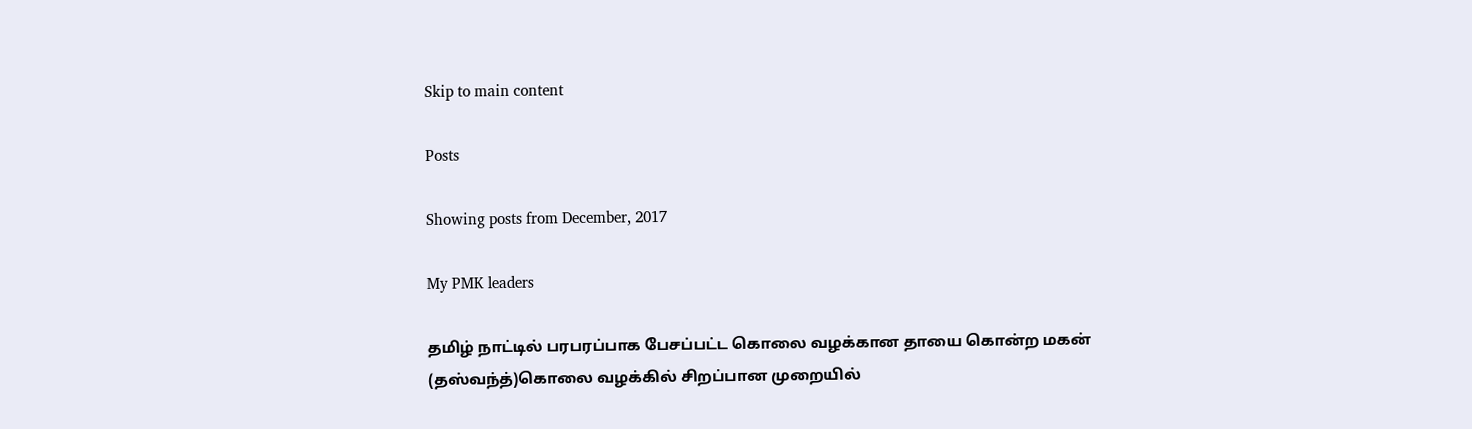Skip to main content

Posts

Showing posts from December, 2017

My PMK leaders

தமிழ் நாட்டில் பரபரப்பாக பேசப்பட்ட கொலை வழக்கான தாயை கொன்ற மகன்  (தஸ்வந்த்)கொலை வழக்கில் சிறப்பான முறையில்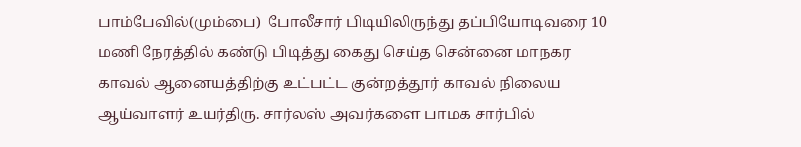பாம்பேவில்(மும்பை)  போலீசார் பிடியிலிருந்து தப்பியோடிவரை 10 மணி நேரத்தில் கண்டு பிடித்து கைது செய்த சென்னை மாநகர காவல் ஆனையத்திற்கு உட்பட்ட குன்றத்தூர் காவல் நிலைய ஆய்வாளர் உயர்திரு. சார்லஸ் அவர்களை பாமக சார்பில்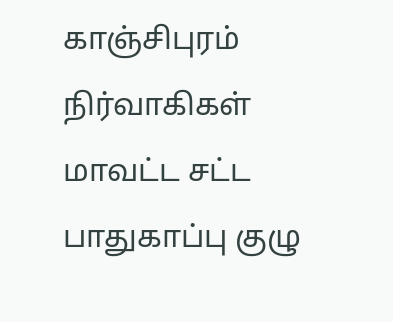காஞ்சிபுரம் நிர்வாகிகள்  மாவட்ட சட்ட பாதுகாப்பு குழு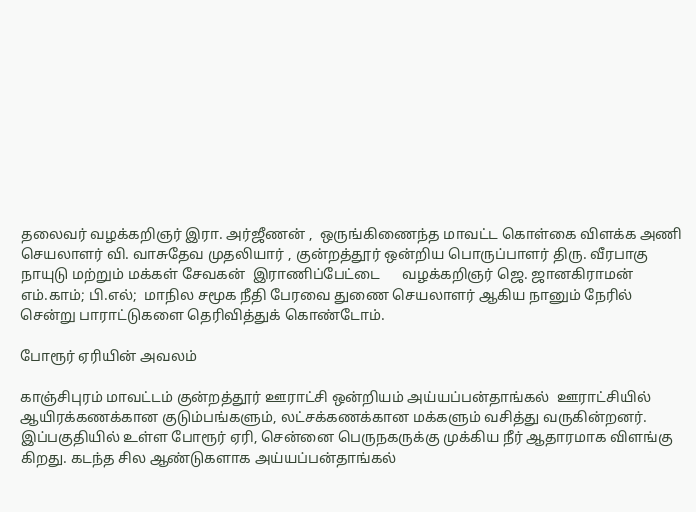தலைவர் வழக்கறிஞர் இரா. அர்ஜீணன் ,  ஒருங்கிணைந்த மாவட்ட கொள்கை விளக்க அணி செயலாளர் வி. வாசுதேவ முதலியார் , குன்றத்தூர் ஒன்றிய பொருப்பாளர் திரு. வீரபாகு நாயுடு மற்றும் மக்கள் சேவகன்  இராணிப்பேட்டை      வழக்கறிஞர் ஜெ. ஜானகிராமன்  எம்.காம்; பி.எல்;  மாநில சமூக நீதி பேரவை துணை செயலாளர் ஆகிய நானும் நேரில் சென்று பாராட்டுகளை தெரிவித்துக் கொண்டோம்.

போரூர் ஏரியின் அவலம்

காஞ்சிபுரம் மாவட்டம் குன்றத்தூர் ஊராட்சி ஒன்றியம் அய்யப்பன்தாங்கல்  ஊராட்சியில் ஆயிரக்கணக்கான குடும்பங்களும், லட்சக்கணக்கான மக்களும் வசித்து வருகின்றனர். இப்பகுதியில் உள்ள போரூர் ஏரி, சென்னை பெருநகருக்கு முக்கிய நீர் ஆதாரமாக விளங்கு கிறது. கடந்த சில ஆண்டுகளாக அய்யப்பன்தாங்கல்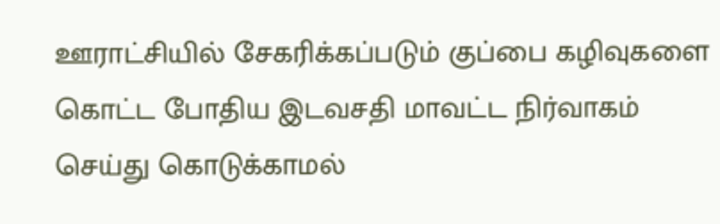ஊராட்சியில் சேகரிக்கப்படும் குப்பை கழிவுகளை கொட்ட போதிய இடவசதி மாவட்ட நிர்வாகம் செய்து கொடுக்காமல்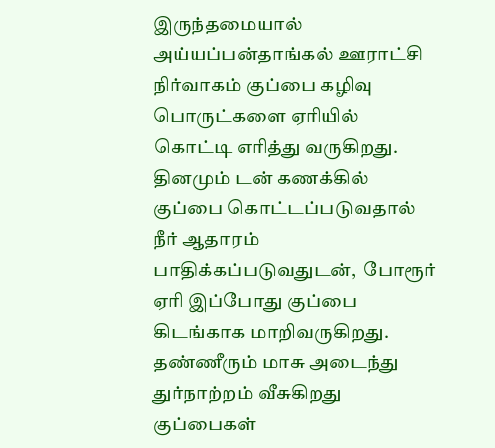இருந்தமையால் அய்யப்பன்தாங்கல் ஊராட்சி நிர்வாகம் குப்பை கழிவு பொருட்களை ஏரியில் கொட்டி எரித்து வருகிறது. தினமும் டன் கணக்கில் குப்பை கொட்டப்படுவதால் நீர் ஆதாரம் பாதிக்கப்படுவதுடன்,  போரூர் ஏரி இப்போது குப்பை கிடங்காக மாறிவருகிறது. தண்ணீரும் மாசு அடைந்து துர்நாற்றம் வீசுகிறது குப்பைகள்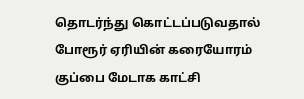தொடர்ந்து கொட்டப்படுவதால் போரூர் ஏரியின் கரையோரம் குப்பை மேடாக காட்சி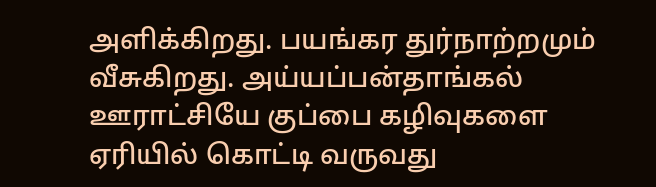அளிக்கிறது. பயங்கர துர்நாற்றமும் வீசுகிறது. அய்யப்பன்தாங்கல் ஊராட்சியே குப்பை கழிவுகளை ஏரியில் கொட்டி வருவது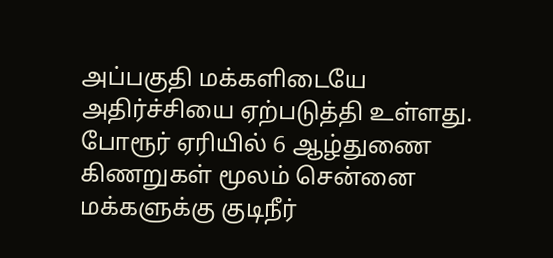அப்பகுதி மக்களிடையே அதிர்ச்சியை ஏற்படுத்தி உள்ளது. போரூர் ஏரியில் 6 ஆழ்துணை கிணறுகள் மூலம் சென்னை மக்களுக்கு குடிநீர்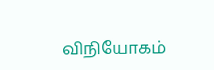விநியோகம்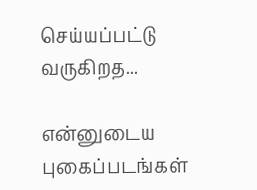செய்யப்பட்டு வருகிறத...

என்னுடைய புகைப்படங்கள்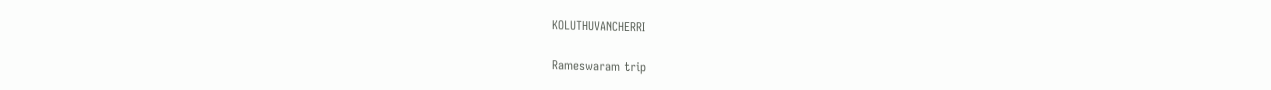KOLUTHUVANCHERRI

Rameswaram trip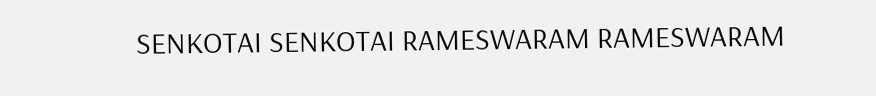SENKOTAI SENKOTAI RAMESWARAM RAMESWARAM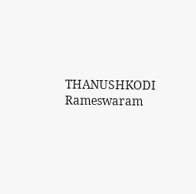THANUSHKODI Rameswaram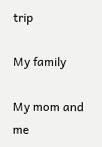trip

My family

My mom and me